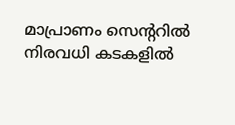മാപ്രാണം സെന്‍ററിൽ നിരവധി കടകളിൽ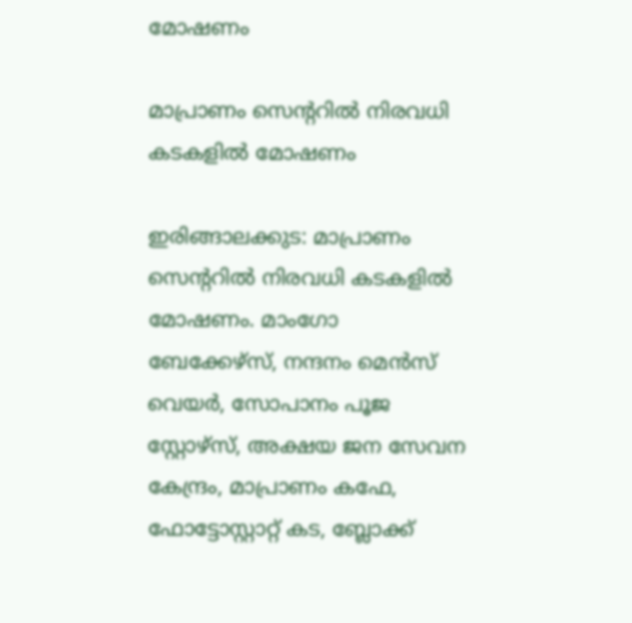മോഷണം

മാപ്രാണം സെന്‍ററിൽ നിരവധി കടകളിൽ മോഷണം

ഇരിങ്ങാലക്കുട: മാപ്രാണം സെന്‍ററിൽ നിരവധി കടകളിൽ മോഷണം. മാംഗോ ബേക്കേഴ്സ്, നന്ദനം മെൻസ് വെയർ, സോപാനം പൂജ സ്റ്റോഴ്സ്, അക്ഷയ ജന സേവന കേന്ദ്രം, മാപ്രാണം കഫേ, ഫോട്ടോസ്റ്റാറ്റ് കട, ബ്ലോക്ക്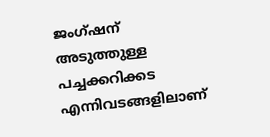ജംഗ്ഷന് അടുത്തുള്ള പച്ചക്കറിക്കട എന്നിവടങ്ങളിലാണ്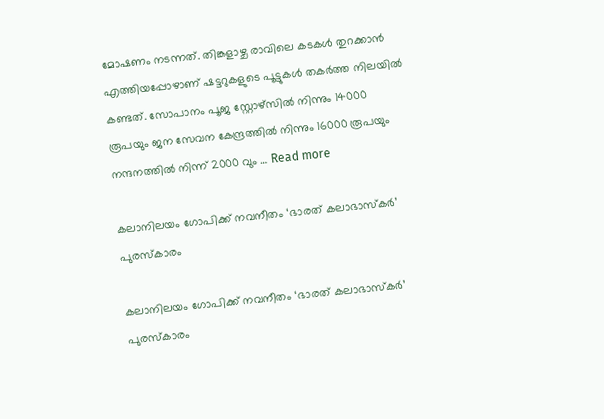മോഷണം നടന്നത്. തിങ്കളാഴ്ച രാവിലെ കടകൾ തുറക്കാൻ എത്തിയപ്പോഴാണ് ഷട്ടറുകളുടെ പൂട്ടുകൾ തകർത്ത നിലയിൽ കണ്ടത്. സോപാനം പൂജ സ്റ്റോഴ്സിൽ നിന്നും 14000 രൂപയും ജന സേവന കേന്ദ്രത്തിൽ നിന്നും 16000 രൂപയും നന്ദനത്തിൽ നിന്ന് 2000 വും … Read more

കലാനിലയം ഗോപിക്ക് നവനീതം ‘ഭാരത് കലാഭാസ്കർ’ പുരസ്കാരം

കലാനിലയം ഗോപിക്ക് നവനീതം ‘ഭാരത് കലാഭാസ്കർ’ പുരസ്കാരം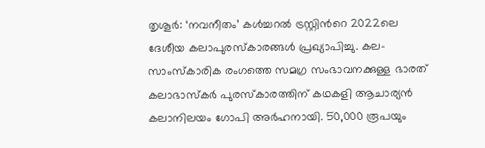തൃശൂർ: ‘നവനീതം’ കള്‍ച്ചറല്‍ ട്രസ്റ്റിന്‍റെ 2022ലെ ദേശീയ കലാപുരസ്കാരങ്ങള്‍ പ്രഖ്യാപിച്ചു. കല-സാംസ്കാരിക രംഗത്തെ സമഗ്ര സംഭാവനക്കുള്ള ഭാരത് കലാഭാസ്കര്‍ പുരസ്കാരത്തിന് കഥകളി ആചാര്യൻ കലാനിലയം ഗോപി അർഹനായി. 50,000 രൂപയും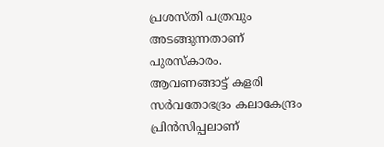പ്രശസ്തി പത്രവും അടങ്ങുന്നതാണ് പുരസ്കാരം. ആവണങ്ങാട്ട് കളരി സർവതോഭദ്രം കലാകേന്ദ്രം പ്രിൻസിപ്പലാണ്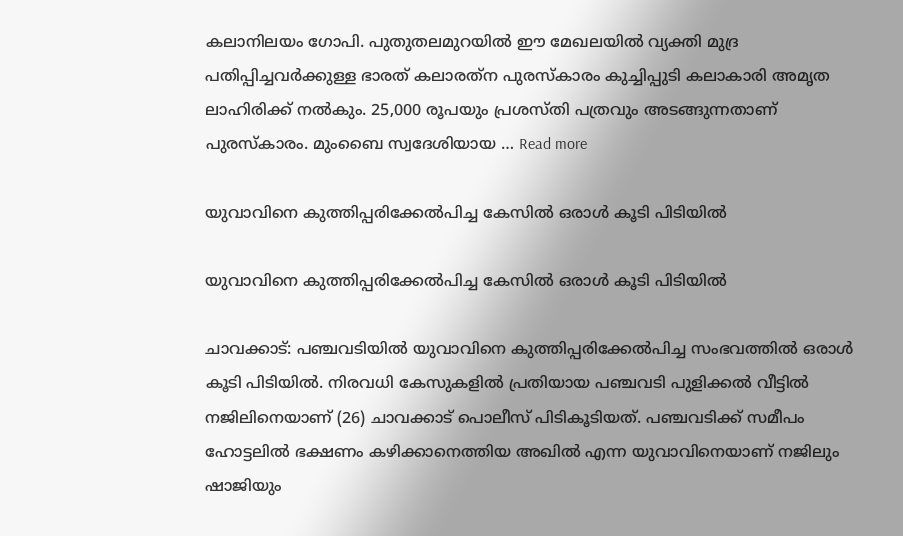കലാനിലയം ഗോപി. പുതുതലമുറയില്‍ ഈ മേഖലയില്‍ വ്യക്തി മുദ്ര പതിപ്പിച്ചവര്‍ക്കുള്ള ഭാരത് കലാരത്‌ന പുരസ്കാരം കുച്ചിപ്പുടി കലാകാരി അമൃത ലാഹിരിക്ക് നല്‍കും. 25,000 രൂപയും പ്രശസ്തി പത്രവും അടങ്ങുന്നതാണ് പുരസ്കാരം. മുംബൈ സ്വദേശിയായ … Read more

യുവാവിനെ കുത്തിപ്പരിക്കേൽപിച്ച കേസിൽ ഒരാൾ കൂടി പിടിയിൽ

യുവാവിനെ കുത്തിപ്പരിക്കേൽപിച്ച കേസിൽ ഒരാൾ കൂടി പിടിയിൽ

ചാവക്കാട്: പഞ്ചവടിയിൽ യുവാവിനെ കുത്തിപ്പരിക്കേൽപിച്ച സംഭവത്തിൽ ഒരാൾ കൂടി പിടിയിൽ. നിരവധി കേസുകളിൽ പ്രതിയായ പഞ്ചവടി പുളിക്കൽ വീട്ടിൽ നജിലിനെയാണ് (26) ചാവക്കാട് പൊലീസ് പിടികൂടിയത്. പഞ്ചവടിക്ക് സമീപം ഹോട്ടലിൽ ഭക്ഷണം കഴിക്കാനെത്തിയ അഖിൽ എന്ന യുവാവിനെയാണ് നജിലും ഷാജിയും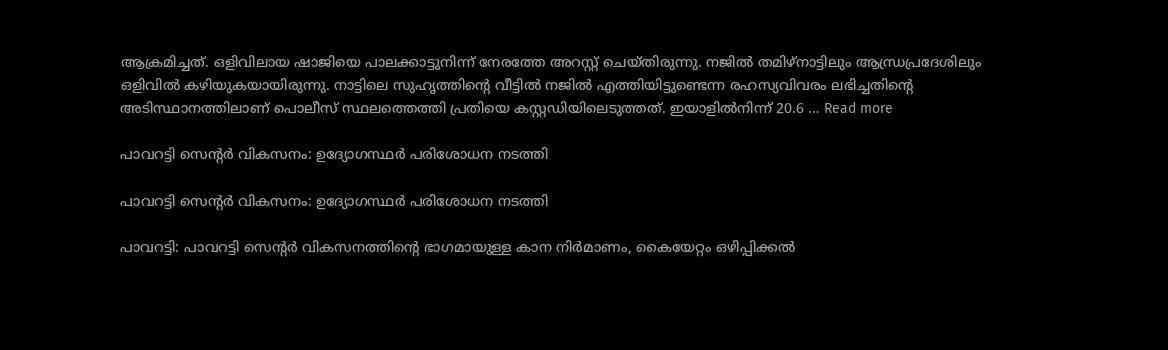ആക്രമിച്ചത്. ഒളിവിലായ ഷാജിയെ പാലക്കാട്ടുനിന്ന് നേരത്തേ അറസ്റ്റ് ചെയ്തിരുന്നു. നജിൽ തമിഴ്നാട്ടിലും ആന്ധ്രപ്രദേശിലും ഒളിവിൽ കഴിയുകയായിരുന്നു. നാട്ടിലെ സുഹൃത്തിന്റെ വീട്ടിൽ നജിൽ എത്തിയിട്ടുണ്ടെന്ന രഹസ്യവിവരം ലഭിച്ചതിന്റെ അടിസ്ഥാനത്തിലാണ് പൊലീസ് സ്ഥലത്തെത്തി പ്രതിയെ കസ്റ്റഡിയിലെടുത്തത്. ഇയാളിൽനിന്ന് 20.6 … Read more

പാവറട്ടി സെന്‍റർ വികസനം: ഉദ്യോഗസ്ഥർ പരിശോധന നടത്തി

പാവറട്ടി സെന്‍റർ വികസനം: ഉദ്യോഗസ്ഥർ പരിശോധന നടത്തി

പാവറട്ടി: പാവറട്ടി സെന്‍റർ വികസനത്തിന്‍റെ ഭാഗമായുള്ള കാന നിർമാണം, കൈയേറ്റം ഒഴിപ്പിക്കൽ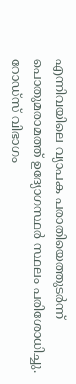എന്നിവയിലെ വ്യാപക പരാതിയെത്തുടർന്ന് പൊതുമരാമത്ത് ഉദ്യോഗസ്ഥർ സ്ഥലം പരിശോധിച്ചു. റോഡ്‌സ് വിഭാഗം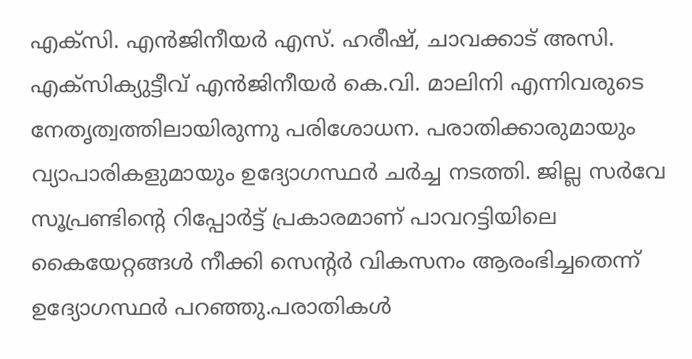എക്സി. എൻജിനീയർ എസ്. ഹരീഷ്, ചാവക്കാട് അസി. എക്സിക്യുട്ടീവ് എൻജിനീയർ കെ.വി. മാലിനി എന്നിവരുടെ നേതൃത്വത്തിലായിരുന്നു പരിശോധന. പരാതിക്കാരുമായും വ്യാപാരികളുമായും ഉദ്യോഗസ്ഥർ ചർച്ച നടത്തി. ജില്ല സർവേ സൂപ്രണ്ടിന്‍റെ റിപ്പോർട്ട് പ്രകാരമാണ് പാവറട്ടിയിലെ കൈയേറ്റങ്ങൾ നീക്കി സെന്‍റർ വികസനം ആരംഭിച്ചതെന്ന് ഉദ്യോഗസ്ഥർ പറഞ്ഞു.പരാതികൾ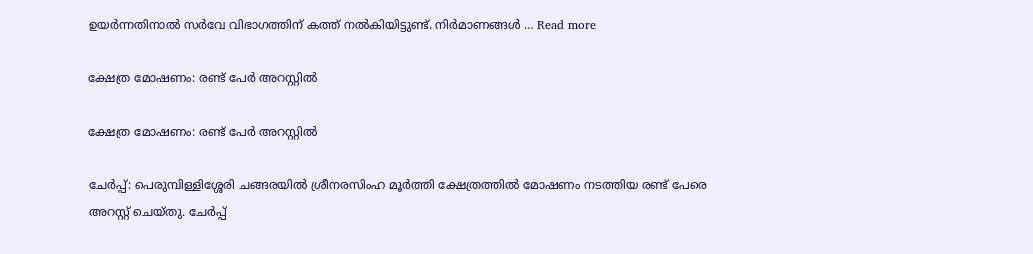ഉയർന്നതിനാൽ സർവേ വിഭാഗത്തിന് കത്ത് നൽകിയിട്ടുണ്ട്. നിർമാണങ്ങൾ … Read more

ക്ഷേത്ര മോഷണം: രണ്ട് പേർ അറസ്റ്റിൽ

ക്ഷേത്ര മോഷണം: രണ്ട് പേർ അറസ്റ്റിൽ

ചേർപ്പ്: പെരുമ്പിള്ളിശ്ശേരി ചങ്ങരയിൽ ശ്രീനരസിംഹ മൂർത്തി ക്ഷേത്രത്തിൽ മോഷണം നടത്തിയ രണ്ട് പേരെ അറസ്റ്റ് ചെയ്തു. ചേർപ്പ്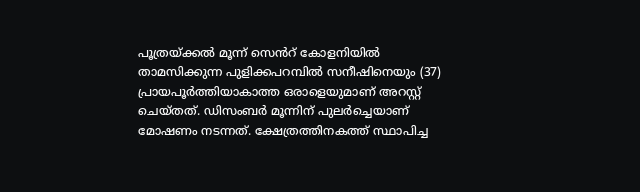പൂത്രയ്ക്കൽ മൂന്ന് സെൻറ് കോളനിയിൽ താമസിക്കുന്ന പുളിക്കപറമ്പിൽ സനീഷിനെയും (37) പ്രായപൂർത്തിയാകാത്ത ഒരാളെയുമാണ് അറസ്റ്റ് ചെയ്തത്. ഡിസംബർ മൂന്നിന് പുലർച്ചെയാണ് മോഷണം നടന്നത്. ക്ഷേത്രത്തിനകത്ത് സ്ഥാപിച്ച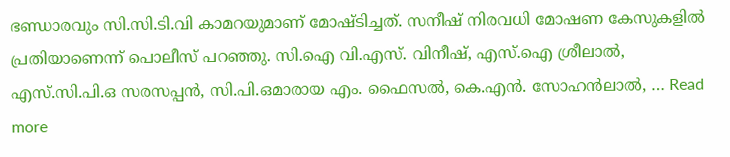ഭണ്ഡാരവും സി.സി.ടി.വി കാമറയുമാണ് മോഷ്ടിച്ചത്. സനീഷ് നിരവധി മോഷണ കേസുകളിൽ പ്രതിയാണെന്ന് പൊലീസ് പറഞ്ഞു. സി.ഐ വി.എസ്. വിനീഷ്, എസ്.ഐ ശ്രീലാൽ, എസ്.സി.പി.ഒ സരസപ്പൻ, സി.പി.ഒമാരായ എം. ഫൈസൽ, കെ.എൻ. സോഹൻലാൽ, … Read more